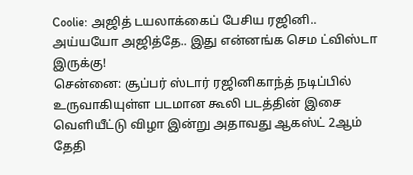Coolie: அஜித் டயலாக்கைப் பேசிய ரஜினி.. அய்யயோ அஜித்தே.. இது என்னங்க செம ட்விஸ்டா இருக்கு!
சென்னை: சூப்பர் ஸ்டார் ரஜினிகாந்த் நடிப்பில் உருவாகியுள்ள படமான கூலி படத்தின் இசை வெளியீட்டு விழா இன்று அதாவது ஆகஸ்ட் 2ஆம் தேதி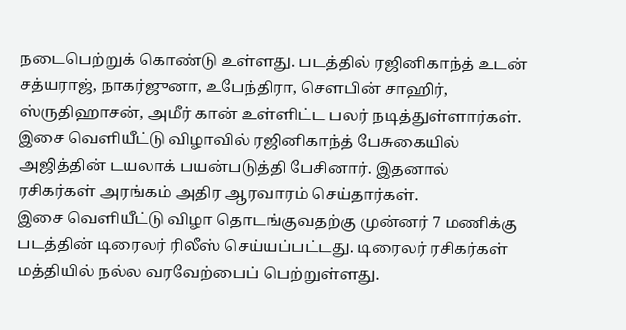நடைபெற்றுக் கொண்டு உள்ளது. படத்தில் ரஜினிகாந்த் உடன் சத்யராஜ், நாகர்ஜுனா, உபேந்திரா, சௌபின் சாஹிர், ஸ்ருதிஹாசன், அமீர் கான் உள்ளிட்ட பலர் நடித்துள்ளார்கள். இசை வெளியீட்டு விழாவில் ரஜினிகாந்த் பேசுகையில் அஜித்தின் டயலாக் பயன்படுத்தி பேசினார். இதனால் ரசிகர்கள் அரங்கம் அதிர ஆரவாரம் செய்தார்கள்.
இசை வெளியீட்டு விழா தொடங்குவதற்கு முன்னர் 7 மணிக்கு படத்தின் டிரைலர் ரிலீஸ் செய்யப்பட்டது. டிரைலர் ரசிகர்கள் மத்தியில் நல்ல வரவேற்பைப் பெற்றுள்ளது.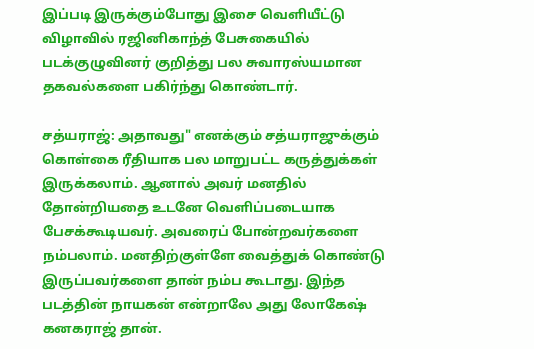இப்படி இருக்கும்போது இசை வெளியீட்டு விழாவில் ரஜினிகாந்த் பேசுகையில் படக்குழுவினர் குறித்து பல சுவாரஸ்யமான தகவல்களை பகிர்ந்து கொண்டார்.

சத்யராஜ்: அதாவது" எனக்கும் சத்யராஜுக்கும் கொள்கை ரீதியாக பல மாறுபட்ட கருத்துக்கள் இருக்கலாம். ஆனால் அவர் மனதில் தோன்றியதை உடனே வெளிப்படையாக பேசக்கூடியவர். அவரைப் போன்றவர்களை நம்பலாம். மனதிற்குள்ளே வைத்துக் கொண்டு இருப்பவர்களை தான் நம்ப கூடாது. இந்த படத்தின் நாயகன் என்றாலே அது லோகேஷ் கனகராஜ் தான்.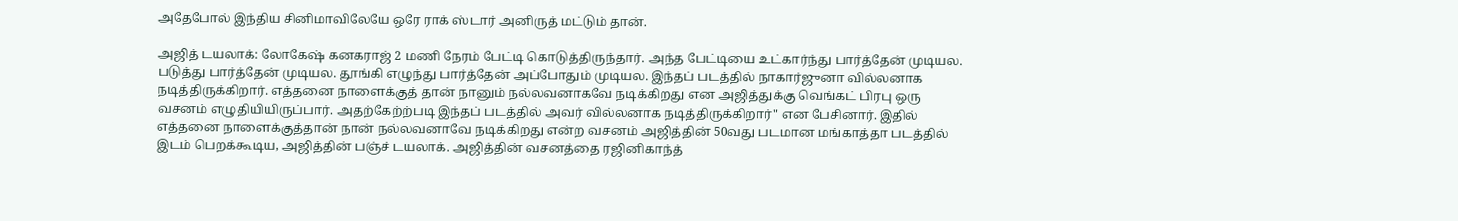அதேபோல் இந்திய சினிமாவிலேயே ஒரே ராக் ஸ்டார் அனிருத் மட்டும் தான்.

அஜித் டயலாக்: லோகேஷ் கனகராஜ் 2 மணி நேரம் பேட்டி கொடுத்திருந்தார். அந்த பேட்டியை உட்கார்ந்து பார்த்தேன் முடியல. படுத்து பார்த்தேன் முடியல. தூங்கி எழுந்து பார்த்தேன் அப்போதும் முடியல. இந்தப் படத்தில் நாகார்ஜுனா வில்லனாக நடித்திருக்கிறார். எத்தனை நாளைக்குத் தான் நானும் நல்லவனாகவே நடிக்கிறது என அஜித்துக்கு வெங்கட் பிரபு ஒரு வசனம் எழுதியியிருப்பார். அதற்கேற்ற்படி இந்தப் படத்தில் அவர் வில்லனாக நடித்திருக்கிறார்" என பேசினார். இதில் எத்தனை நாளைக்குத்தான் நான் நல்லவனாவே நடிக்கிறது என்ற வசனம் அஜித்தின் 50வது படமான மங்காத்தா படத்தில் இடம் பெறக்கூடிய, அஜித்தின் பஞ்ச் டயலாக். அஜித்தின் வசனத்தை ரஜினிகாந்த்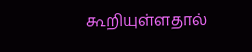கூறியுள்ளதால்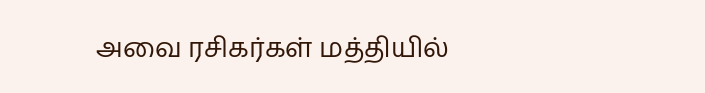அவை ரசிகர்கள் மத்தியில்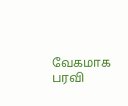வேகமாக பரவி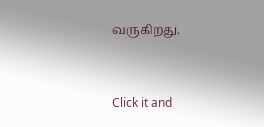வருகிறது.


Click it and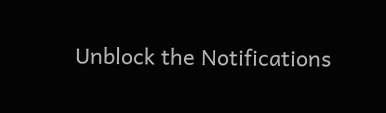Unblock the Notifications